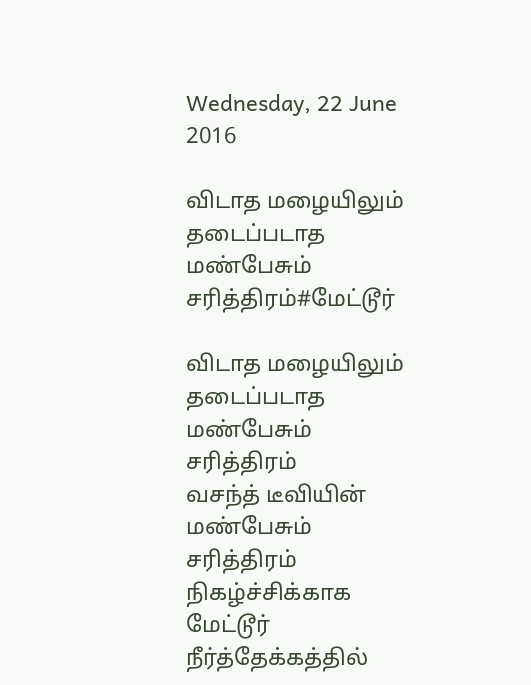Wednesday, 22 June 2016

விடாத மழையிலும் தடைப்படாத மண்பேசும் சரித்திரம்#மேட்டூர்

விடாத மழையிலும்
தடைப்படாத மண்பேசும் சரித்திரம்
வசந்த் டீவியின் மண்பேசும் சரித்திரம் நிகழ்ச்சிக்காக
மேட்டூர் நீர்த்தேக்கத்தில்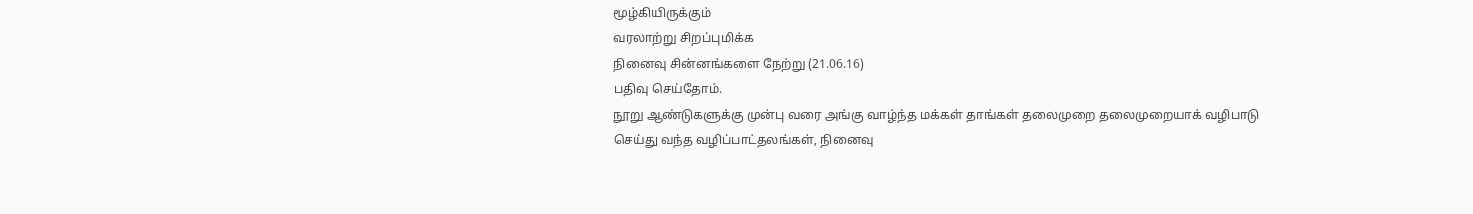மூழ்கியிருக்கும்
வரலாற்று சிறப்புமிக்க
நினைவு சின்னங்களை நேற்று (21.06.16)
பதிவு செய்தோம்.
நூறு ஆண்டுகளுக்கு முன்பு வரை அங்கு வாழ்ந்த மக்கள் தாங்கள் தலைமுறை தலைமுறையாக் வழிபாடு
செய்து வந்த வழிப்பாட்தலங்கள், நினைவு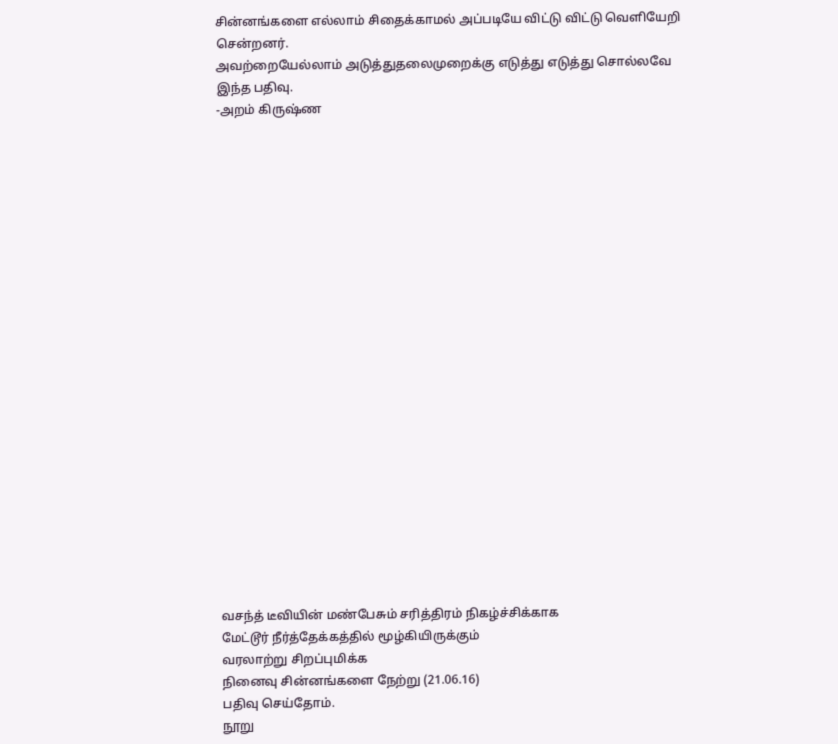சின்னங்களை எல்லாம் சிதைக்காமல் அப்படியே விட்டு விட்டு வெளியேறி சென்றனர்.
அவற்றையேல்லாம் அடுத்துதலைமுறைக்கு எடுத்து எடுத்து சொல்லவே இந்த பதிவு.
-அறம் கிருஷ்ண






















வசந்த் டீவியின் மண்பேசும் சரித்திரம் நிகழ்ச்சிக்காக
மேட்டூர் நீர்த்தேக்கத்தில் மூழ்கியிருக்கும்
வரலாற்று சிறப்புமிக்க
நினைவு சின்னங்களை நேற்று (21.06.16)
பதிவு செய்தோம்.
நூறு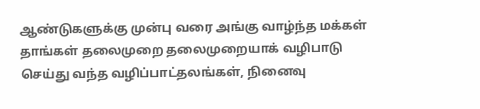ஆண்டுகளுக்கு முன்பு வரை அங்கு வாழ்ந்த மக்கள் தாங்கள் தலைமுறை தலைமுறையாக் வழிபாடு
செய்து வந்த வழிப்பாட்தலங்கள், நினைவு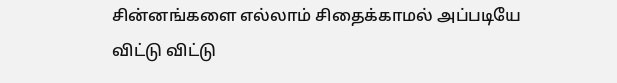சின்னங்களை எல்லாம் சிதைக்காமல் அப்படியே விட்டு விட்டு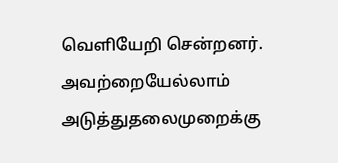வெளியேறி சென்றனர்.
அவற்றையேல்லாம் அடுத்துதலைமுறைக்கு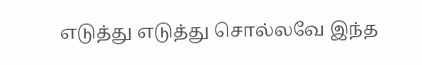எடுத்து எடுத்து சொல்லவே இந்த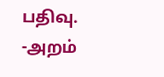பதிவு.
-அறம்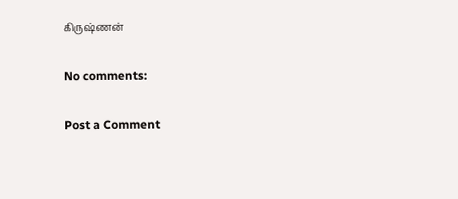கிருஷ்ணன்

No comments:

Post a Comment